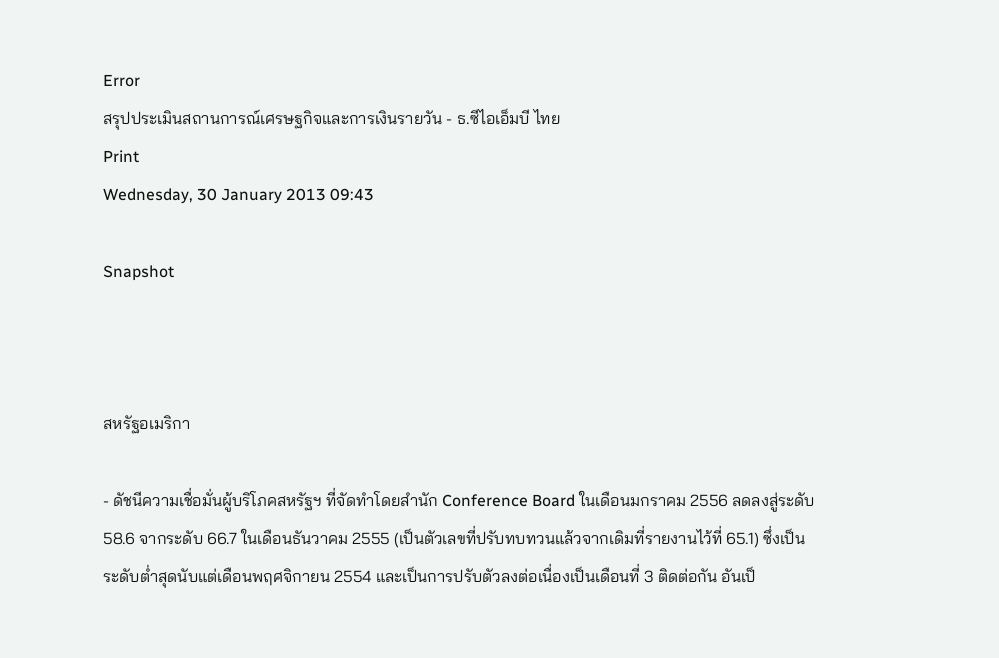Error
สรุปประเมินสถานการณ์เศรษฐกิจและการเงินรายวัน - ธ.ซีไอเอ็มบี ไทย
Print
Wednesday, 30 January 2013 09:43

Snapshot



สหรัฐอเมริกา

- ดัชนีความเชื่อมั่นผู้บริโภคสหรัฐฯ ที่จัดทำโดยสำนัก Conference Board ในเดือนมกราคม 2556 ลดลงสู่ระดับ 58.6 จากระดับ 66.7 ในเดือนธันวาคม 2555 (เป็นตัวเลขที่ปรับทบทวนแล้วจากเดิมที่รายงานไว้ที่ 65.1) ซึ่งเป็นระดับต่ำสุดนับแต่เดือนพฤศจิกายน 2554 และเป็นการปรับตัวลงต่อเนื่องเป็นเดือนที่ 3 ติดต่อกัน อันเป็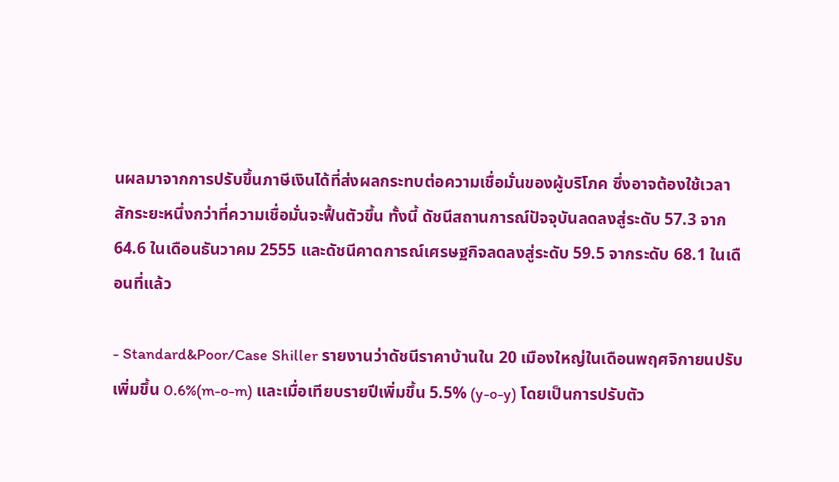นผลมาจากการปรับขึ้นภาษีเงินได้ที่ส่งผลกระทบต่อความเชื่อมั่นของผู้บริโภค ซึ่งอาจต้องใช้เวลาสักระยะหนึ่งกว่าที่ความเชื่อมั่นจะฟื้นตัวขึ้น ทั้งนี้ ดัชนีสถานการณ์ปัจจุบันลดลงสู่ระดับ 57.3 จาก 64.6 ในเดือนธันวาคม 2555 และดัชนีคาดการณ์เศรษฐกิจลดลงสู่ระดับ 59.5 จากระดับ 68.1 ในเดือนที่แล้ว

- Standard&Poor/Case Shiller รายงานว่าดัชนีราคาบ้านใน 20 เมืองใหญ่ในเดือนพฤศจิกายนปรับเพิ่มขึ้น 0.6%(m-o-m) และเมื่อเทียบรายปีเพิ่มขึ้น 5.5% (y-o-y) โดยเป็นการปรับตัว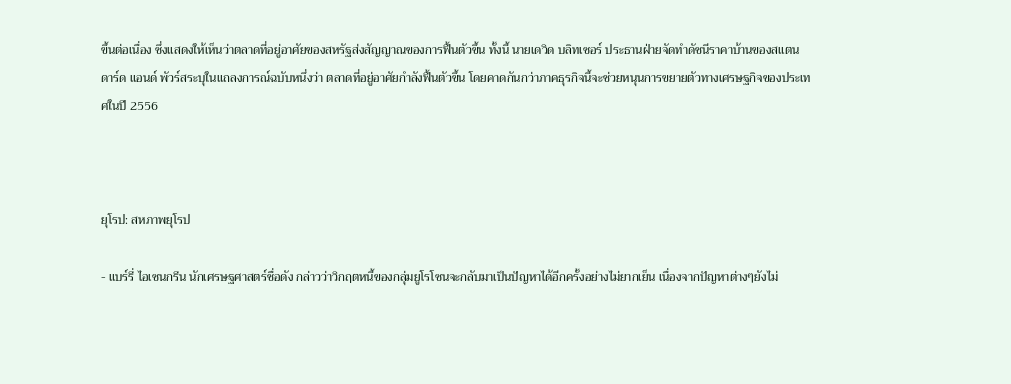ขึ้นต่อเนื่อง ซึ่งแสดงให้เห็นว่าตลาดที่อยู่อาศัยของสหรัฐส่งสัญญาณของการฟื้นตัวขึ้น ทั้งนี้ นายเดวิด บลิทเซอร์ ประธานฝ่ายจัดทำดัชนีราคาบ้านของสแตนดาร์ด แอนด์ พัวร์สระบุในแถลงการณ์ฉบับหนึ่งว่า ตลาดที่อยู่อาศัยกำลังฟื้นตัวขึ้น โดยคาดกันกว่าภาคธุรกิจนี้จะช่วยหนุนการขยายตัวทางเศรษฐกิจของประเทศในปี 2556



ยุโรป: สหภาพยุโรป

- แบร์รี่ ไอเซนกรีน นักเศรษฐศาสตร์ชื่อดัง กล่าวว่าวิกฤตหนี้ของกลุ่มยูโรโซนจะกลับมาเป็นปัญหาได้อีกครั้งอย่างไม่ยากเย็น เนื่องจากปัญหาต่างๆยังไม่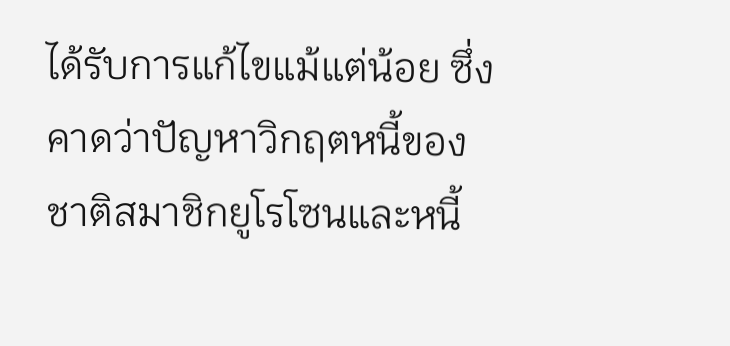ได้รับการแก้ไขแม้แต่น้อย ซึ่งคาดว่าปัญหาวิกฤตหนี้ของชาติสมาชิกยูโรโซนและหนี้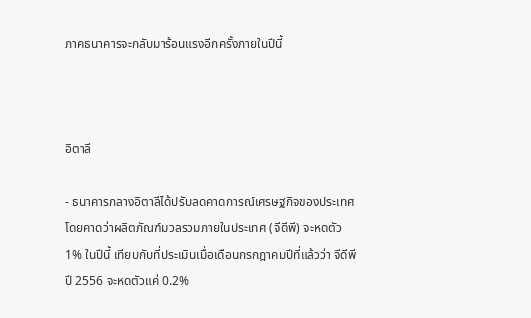ภาคธนาคารจะกลับมาร้อนแรงอีกครั้งภายในปีนี้



อิตาลี

- ธนาคารกลางอิตาลีได้ปรับลดคาดการณ์เศรษฐกิจของประเทศ โดยคาดว่าผลิตภัณฑ์มวลรวมภายในประเทศ (จีดีพี) จะหดตัว 1% ในปีนี้ เทียบกับที่ประเมินเมื่อเดือนกรกฎาคมปีที่แล้วว่า จีดีพีปี 2556 จะหดตัวแค่ 0.2%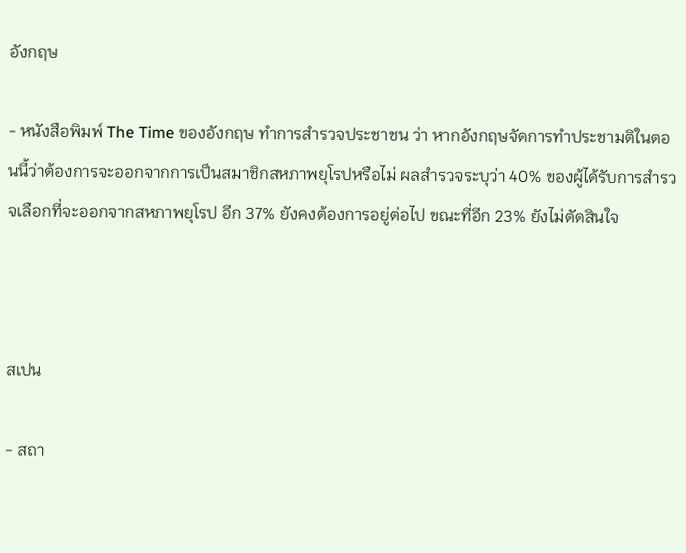อังกฤษ

- หนังสือพิมพ์ The Time ของอังกฤษ ทำการสำรวจประชาชน ว่า หากอังกฤษจัดการทำประชามติในตอนนี้ว่าต้องการจะออกจากการเป็นสมาชิกสหภาพยุโรปหรือไม่ ผลสำรวจระบุว่า 40% ของผู้ได้รับการสำรวจเลือกที่จะออกจากสหภาพยุโรป อีก 37% ยังคงต้องการอยู่ต่อไป ขณะที่อีก 23% ยังไม่ตัดสินใจ



สเปน

- สถา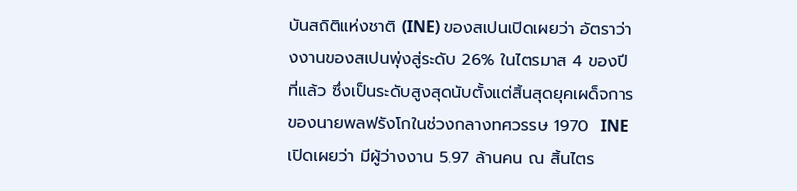บันสถิติแห่งชาติ (INE) ของสเปนเปิดเผยว่า อัตราว่างงานของสเปนพุ่งสู่ระดับ 26% ในไตรมาส 4 ของปีที่แล้ว ซึ่งเป็นระดับสูงสุดนับตั้งแต่สิ้นสุดยุคเผด็จการของนายพลฟรังโกในช่วงกลางทศวรรษ 1970  INE เปิดเผยว่า มีผู้ว่างงาน 5.97 ล้านคน ณ สิ้นไตร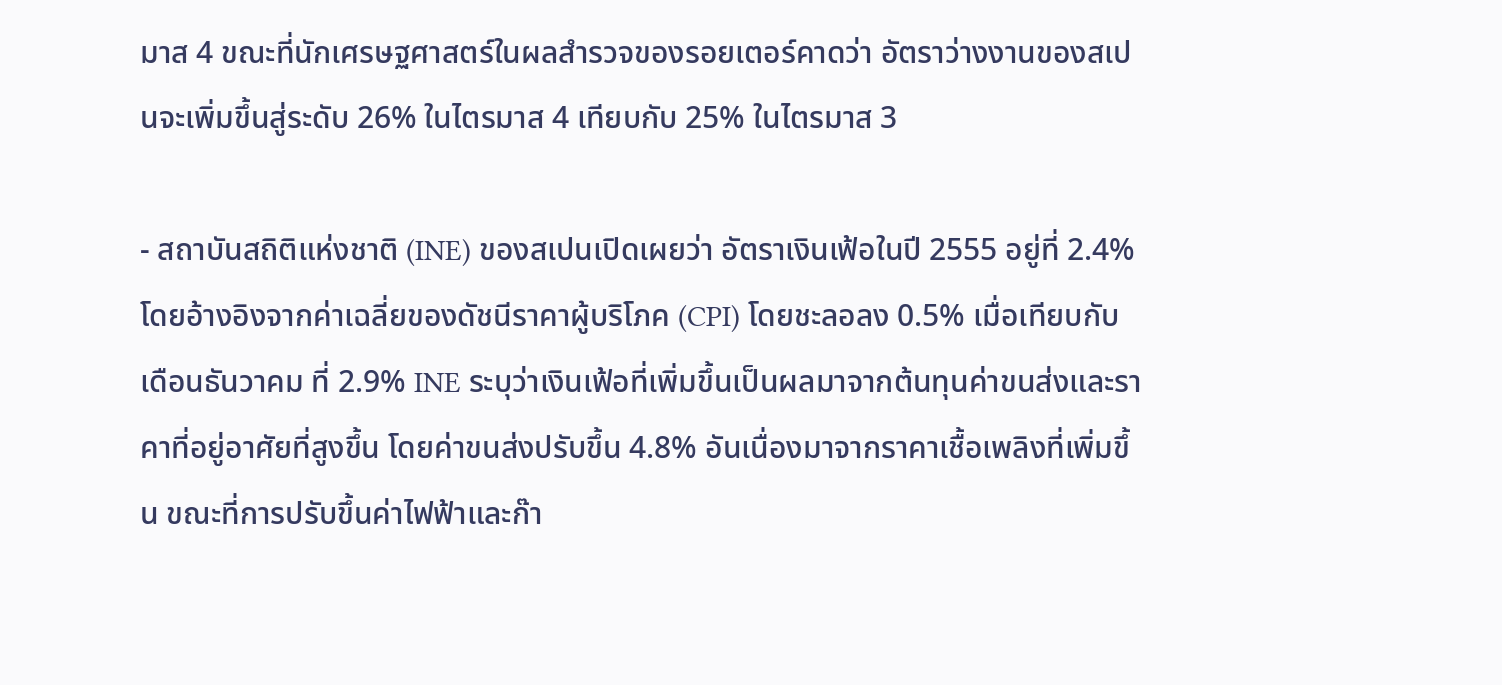มาส 4 ขณะที่นักเศรษฐศาสตร์ในผลสำรวจของรอยเตอร์คาดว่า อัตราว่างงานของสเปนจะเพิ่มขึ้นสู่ระดับ 26% ในไตรมาส 4 เทียบกับ 25% ในไตรมาส 3

- สถาบันสถิติแห่งชาติ (INE) ของสเปนเปิดเผยว่า อัตราเงินเฟ้อในปี 2555 อยู่ที่ 2.4% โดยอ้างอิงจากค่าเฉลี่ยของดัชนีราคาผู้บริโภค (CPI) โดยชะลอลง 0.5% เมื่อเทียบกับเดือนธันวาคม ที่ 2.9% INE ระบุว่าเงินเฟ้อที่เพิ่มขึ้นเป็นผลมาจากต้นทุนค่าขนส่งและราคาที่อยู่อาศัยที่สูงขึ้น โดยค่าขนส่งปรับขึ้น 4.8% อันเนื่องมาจากราคาเชื้อเพลิงที่เพิ่มขึ้น ขณะที่การปรับขึ้นค่าไฟฟ้าและก๊า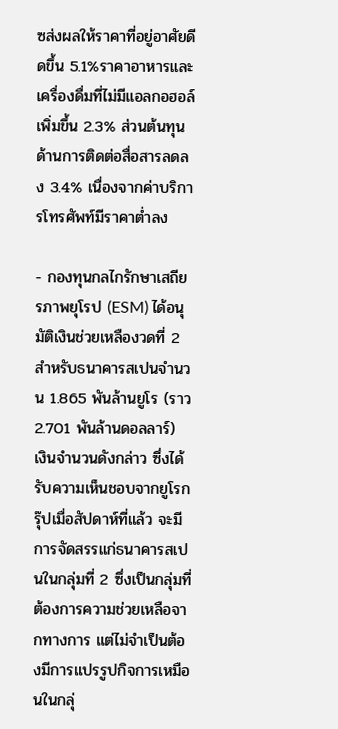ซส่งผลให้ราคาที่อยู่อาศัยดีดขึ้น 5.1%ราคาอาหารและเครื่องดื่มที่ไม่มีแอลกอฮอล์เพิ่มขึ้น 2.3% ส่วนต้นทุนด้านการติดต่อสื่อสารลดลง 3.4% เนื่องจากค่าบริการโทรศัพท์มีราคาต่ำลง

- กองทุนกลไกรักษาเสถียรภาพยุโรป (ESM) ได้อนุมัติเงินช่วยเหลืองวดที่ 2 สำหรับธนาคารสเปนจำนวน 1.865 พันล้านยูโร (ราว 2.701 พันล้านดอลลาร์) เงินจำนวนดังกล่าว ซึ่งได้รับความเห็นชอบจากยูโรกรุ๊ปเมื่อสัปดาห์ที่แล้ว จะมีการจัดสรรแก่ธนาคารสเปนในกลุ่มที่ 2 ซึ่งเป็นกลุ่มที่ต้องการความช่วยเหลือจากทางการ แต่ไม่จำเป็นต้องมีการแปรรูปกิจการเหมือนในกลุ่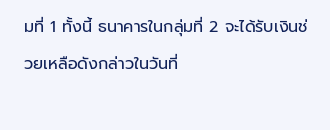มที่ 1 ทั้งนี้ ธนาคารในกลุ่มที่ 2 จะได้รับเงินช่วยเหลือดังกล่าวในวันที่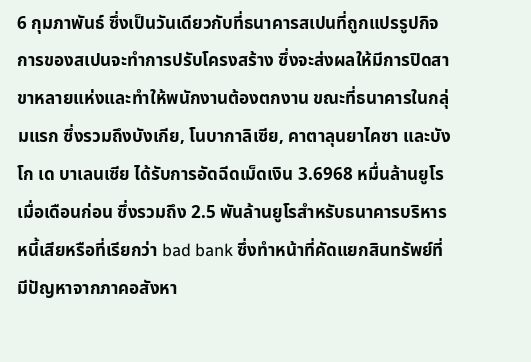6 กุมภาพันธ์ ซึ่งเป็นวันเดียวกับที่ธนาคารสเปนที่ถูกแปรรูปกิจการของสเปนจะทำการปรับโครงสร้าง ซึ่งจะส่งผลให้มีการปิดสาขาหลายแห่งและทำให้พนักงานต้องตกงาน ขณะที่ธนาคารในกลุ่มแรก ซึ่งรวมถึงบังเกีย, โนบากาลิเซีย, คาตาลุนยาไคซา และบังโก เด บาเลนเซีย ได้รับการอัดฉีดเม็ดเงิน 3.6968 หมื่นล้านยูโรเมื่อเดือนก่อน ซึ่งรวมถึง 2.5 พันล้านยูโรสำหรับธนาคารบริหารหนี้เสียหรือที่เรียกว่า bad bank ซึ่งทำหน้าที่คัดแยกสินทรัพย์ที่มีปัญหาจากภาคอสังหา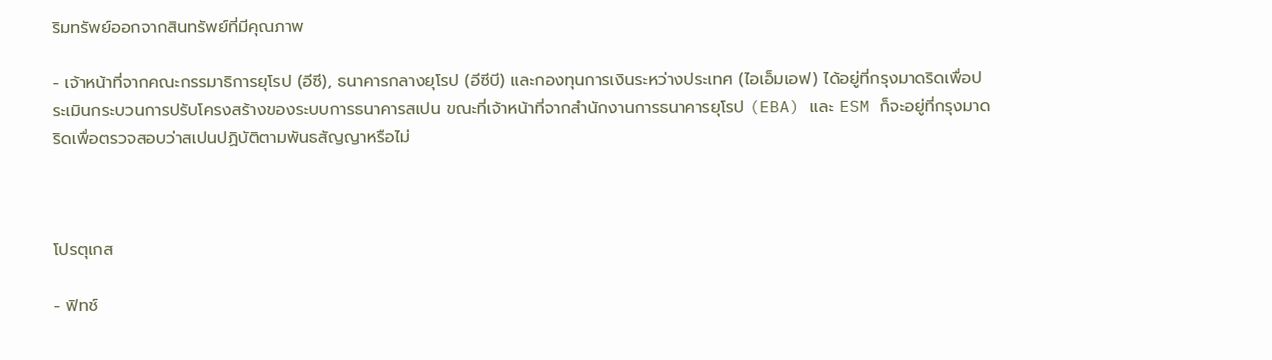ริมทรัพย์ออกจากสินทรัพย์ที่มีคุณภาพ

- เจ้าหน้าที่จากคณะกรรมาธิการยุโรป (อีซี), ธนาคารกลางยุโรป (อีซีบี) และกองทุนการเงินระหว่างประเทศ (ไอเอ็มเอฟ) ได้อยู่ที่กรุงมาดริดเพื่อประเมินกระบวนการปรับโครงสร้างของระบบการธนาคารสเปน ขณะที่เจ้าหน้าที่จากสำนักงานการธนาคารยุโรป (EBA) และ ESM ก็จะอยู่ที่กรุงมาดริดเพื่อตรวจสอบว่าสเปนปฏิบัติตามพันธสัญญาหรือไม่



โปรตุเกส

- ฟิทช์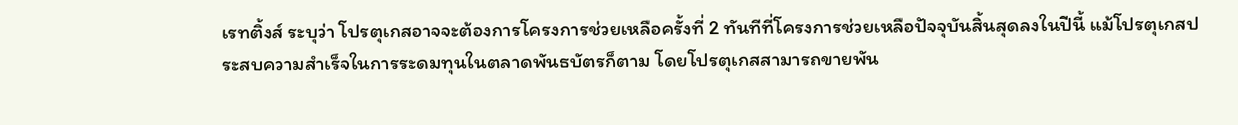เรทติ้งส์ ระบุว่า โปรตุเกสอาจจะต้องการโครงการช่วยเหลือครั้งที่ 2 ทันทีที่โครงการช่วยเหลือปัจจุบันสิ้นสุดลงในปีนี้ แม้โปรตุเกสประสบความสำเร็จในการระดมทุนในตลาดพันธบัตรก็ตาม โดยโปรตุเกสสามารถขายพัน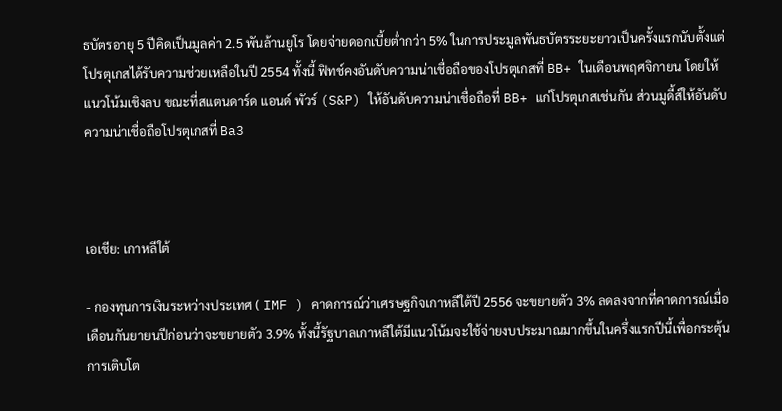ธบัตรอายุ 5 ปีคิดเป็นมูลค่า 2.5 พันล้านยูโร โดยจ่ายดอกเบี้ยต่ำกว่า 5% ในการประมูลพันธบัตรระยะยาวเป็นครั้งแรกนับตั้งแต่โปรตุเกสได้รับความช่วยเหลือในปี 2554 ทั้งนี้ ฟิทช์คงอันดับความน่าเชื่อถือของโปรตุเกสที่ BB+ ในเดือนพฤศจิกายน โดยให้แนวโน้มเชิงลบ ขณะที่สแตนดาร์ด แอนด์ พัวร์ (S&P) ให้อันดับความน่าเชื่อถือที่ BB+ แก่โปรตุเกสเช่นกัน ส่วนมูดี้ส์ให้อันดับความน่าเชื่อถือโปรตุเกสที่ Ba3



เอเชีย: เกาหลีใต้

- กองทุนการเงินระหว่างประเทศ ( IMF ) คาดการณ์ว่าเศรษฐกิจเกาหลีใต้ปี 2556 จะขยายตัว 3% ลดลงจากที่คาดการณ์เมื่อเดือนกันยายนปีก่อนว่าจะขยายตัว 3.9% ทั้งนี้รัฐบาลเกาหลีใต้มีแนวโน้มจะใช้จ่ายงบประมาณมากขึ้นในครึ่งแรกปีนี้เพื่อกระตุ้นการเติบโต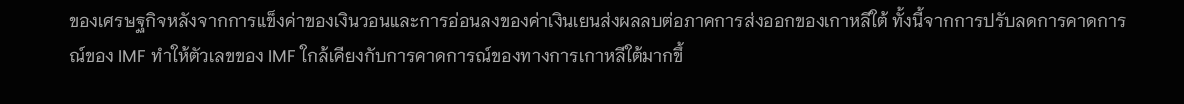ของเศรษฐกิจหลังจากการแข็งค่าของเงินวอนและการอ่อนลงของค่าเงินเยนส่งผลลบต่อภาคการส่งออกของเกาหลีใต้ ทั้งนี้จากการปรับลดการคาดการณ์ของ IMF ทำให้ตัวเลขของ IMF ใกล้เคียงกับการคาดการณ์ของทางการเกาหลีใต้มากขึ้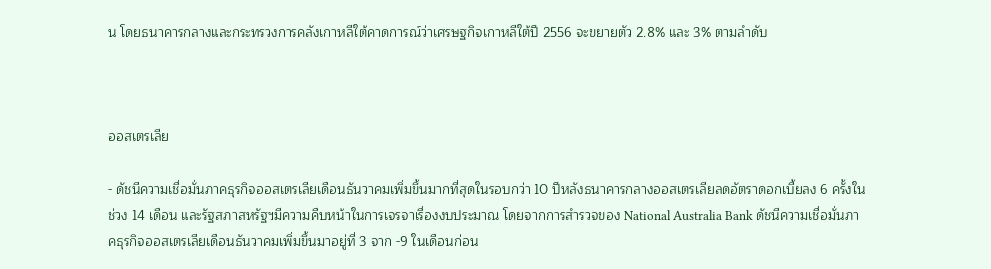น โดยธนาคารกลางและกระทรวงการคลังเกาหลีใต้คาดการณ์ว่าเศรษฐกิจเกาหลีใต้ปี 2556 จะขยายตัว 2.8% และ 3% ตามลำดับ



ออสเตรเลีย

- ดัชนีความเชื่อมั่นภาคธุรกิจออสเตรเลียเดือนธันวาคมเพิ่มขึ้นมากที่สุดในรอบกว่า 10 ปีหลังธนาคารกลางออสเตรเลียลดอัตราดอกเบี้ยลง 6 ครั้งในช่วง 14 เดือน และรัฐสภาสหรัฐฯมีความคืบหน้าในการเจรจาเรื่องงบประมาณ โดยจากการสำรวจของ National Australia Bank ดัชนีความเชื่อมั่นภาคธุรกิจออสเตรเลียเดือนธันวาคมเพิ่มขึ้นมาอยู่ที่ 3 จาก -9 ในเดือนก่อน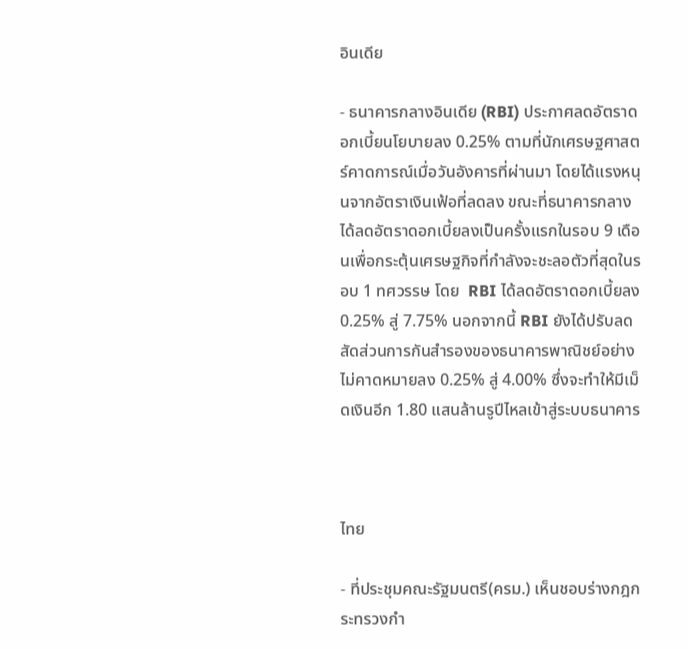อินเดีย

- ธนาคารกลางอินเดีย (RBI) ประกาศลดอัตราดอกเบี้ยนโยบายลง 0.25% ตามที่นักเศรษฐศาสตร์คาดการณ์เมื่อวันอังคารที่ผ่านมา โดยได้แรงหนุนจากอัตราเงินเฟ้อที่ลดลง ขณะที่ธนาคารกลางได้ลดอัตราดอกเบี้ยลงเป็นครั้งแรกในรอบ 9 เดือนเพื่อกระตุ้นเศรษฐกิจที่กำลังจะชะลอตัวที่สุดในรอบ 1 ทศวรรษ โดย  RBI ได้ลดอัตราดอกเบี้ยลง 0.25% สู่ 7.75% นอกจากนี้ RBI ยังได้ปรับลดสัดส่วนการกันสำรองของธนาคารพาณิชย์อย่างไม่คาดหมายลง 0.25% สู่ 4.00% ซึ่งจะทำให้มีเม็ดเงินอีก 1.80 แสนล้านรูปีไหลเข้าสู่ระบบธนาคาร



ไทย

- ที่ประชุมคณะรัฐมนตรี(ครม.) เห็นชอบร่างกฎกระทรวงกำ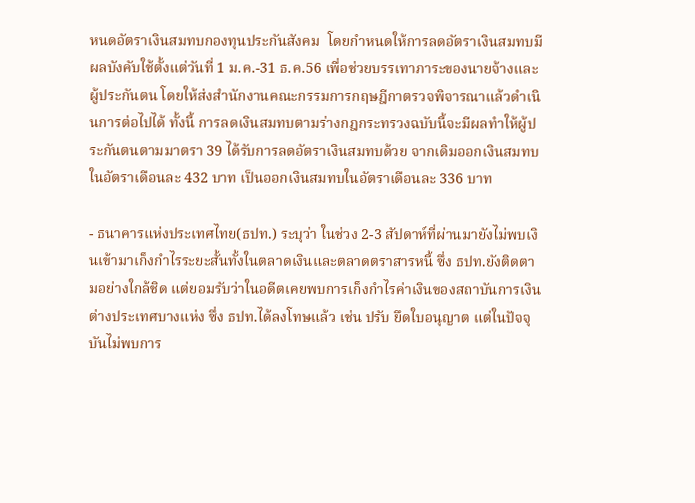หนดอัตราเงินสมทบกองทุนประกันสังคม  โดยกำหนดให้การลดอัตราเงินสมทบมีผลบังคับใช้ตั้งแต่วันที่ 1 ม.ค.-31 ธ.ค.56 เพื่อช่วยบรรเทาภาระของนายจ้างและผู้ประกันตน โดยให้ส่งสำนักงานคณะกรรมการกฤษฎีกาตรวจพิจารณาแล้วดำเนินการต่อไปได้ ทั้งนี้ การลดเงินสมทบตามร่างกฎกระทรวงฉบับนี้จะมีผลทำให้ผู้ประกันตนตามมาตรา 39 ได้รับการลดอัตราเงินสมทบด้วย จากเดิมออกเงินสมทบในอัตราเดือนละ 432 บาท เป็นออกเงินสมทบในอัตราเดือนละ 336 บาท

- ธนาคารแห่งประเทศไทย(ธปท.) ระบุว่า ในช่วง 2-3 สัปดาห์ที่ผ่านมายังไม่พบเงินเข้ามาเก็งกำไรระยะสั้นทั้งในตลาดเงินและตลาดตราสารหนี้ ซึ่ง ธปท.ยังติดตามอย่างใกล้ชิด แต่ยอมรับว่าในอดีตเคยพบการเก็งกำไรค่าเงินของสถาบันการเงินต่างประเทศบางแห่ง ซึ่ง ธปท.ได้ลงโทษแล้ว เช่น ปรับ ยึดใบอนุญาต แต่ในปัจจุบันไม่พบการ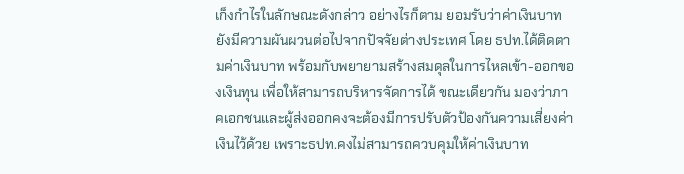เก็งกำไรในลักษณะดังกล่าว อย่างไรก็ตาม ยอมรับว่าค่าเงินบาทยังมีความผันผวนต่อไปจากปัจจัยต่างประเทศ โดย ธปท.ได้ติดตามค่าเงินบาท พร้อมกับพยายามสร้างสมดุลในการไหลเข้า-ออกของเงินทุน เพื่อให้สามารถบริหารจัดการได้ ขณะเดียวกัน มองว่าภาคเอกชนและผู้ส่งออกคงจะต้องมีการปรับตัวป้องกันความเสี่ยงค่าเงินไว้ด้วย เพราะธปท.คงไม่สามารถควบคุมให้ค่าเงินบาท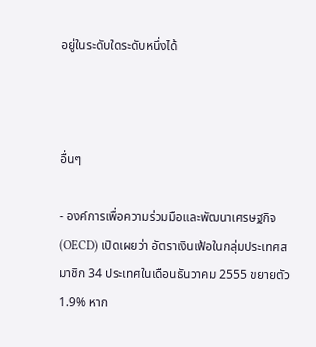อยู่ในระดับใดระดับหนึ่งได้



อื่นๆ

- องค์การเพื่อความร่วมมือและพัฒนาเศรษฐกิจ (OECD) เปิดเผยว่า อัตราเงินเฟ้อในกลุ่มประเทศสมาชิก 34 ประเทศในเดือนธันวาคม 2555 ขยายตัว 1.9% หาก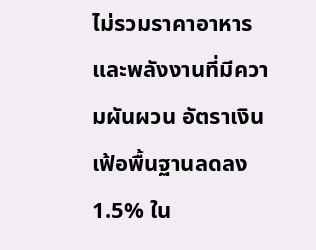ไม่รวมราคาอาหารและพลังงานที่มีความผันผวน อัตราเงินเฟ้อพื้นฐานลดลง 1.5% ใน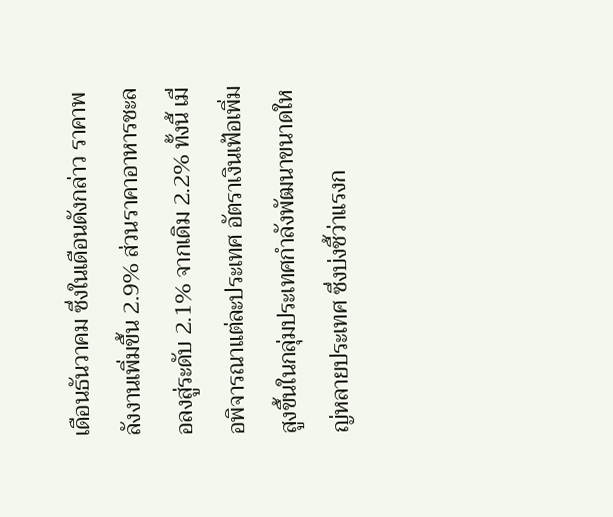เดือนธันวาคม ซึ่งในเดือนดังกล่าว ราคาพลังงานเพิ่มขึ้น 2.9% ส่วนราคาอาหารชะลอลงสู่ระดับ 2.1% จากเดิม 2.2% ทั้งนี้ เมื่อพิจารณาแต่ละประเทศ อัตราเงินเฟ้อเพิ่มสูงขึ้นในกลุ่มประเทศกำลังพัฒนาขนาดใหญ่หลายประเทศ ซึ่งบ่งชี้ว่าแรงก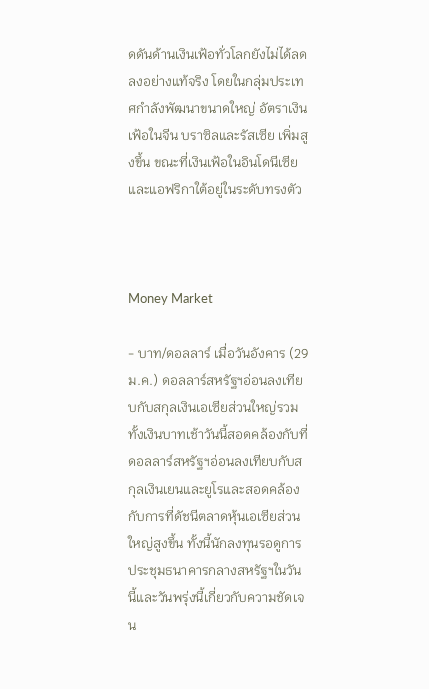ดดันด้านเงินเฟ้อทั่วโลกยังไม่ได้ลดลงอย่างแท้จริง โดยในกลุ่มประเทศกำลังพัฒนาขนาดใหญ่ อัตราเงินเฟ้อในจีน บราซิลและรัสเซีย เพิ่มสูงขึ้น ขณะที่เงินเฟ้อในอินโดนีเซียและแอฟริกาใต้อยู่ในระดับทรงตัว



Money Market

- บาท/ดอลลาร์ เมื่อวันอังคาร (29 ม.ค.) ดอลลาร์สหรัฐฯอ่อนลงเทียบกับสกุลเงินเอเซียส่วนใหญ่รวมทั้งเงินบาทเช้าวันนี้สอดคล้องกับที่ดอลลาร์สหรัฐฯอ่อนลงเทียบกับสกุลเงินเยนและยูโรและสอดคล้องกับการที่ดัชนีตลาดหุ้นเอเซียส่วนใหญ่สูงขึ้น ทั้งนี้นักลงทุนรอดูการประชุมธนาคารกลางสหรัฐฯในวันนี้และวันพรุ่งนี้เกี่ยวกับความชัดเจน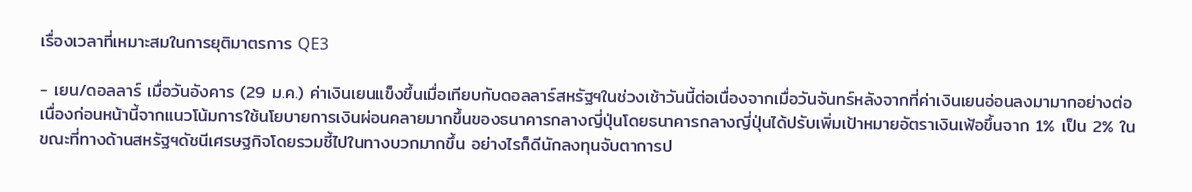เรื่องเวลาที่เหมาะสมในการยุติมาตรการ QE3

- เยน/ดอลลาร์ เมื่อวันอังคาร (29 ม.ค.) ค่าเงินเยนแข็งขึ้นเมื่อเทียบกับดอลลาร์สหรัฐฯในช่วงเช้าวันนี้ต่อเนื่องจากเมื่อวันจันทร์หลังจากที่ค่าเงินเยนอ่อนลงมามากอย่างต่อเนื่องก่อนหน้านี้จากแนวโน้มการใช้นโยบายการเงินผ่อนคลายมากขึ้นของธนาคารกลางญี่ปุ่นโดยธนาคารกลางญี่ปุ่นได้ปรับเพิ่มเป้าหมายอัตราเงินเฟ้อขึ้นจาก 1% เป็น 2% ในขณะที่ทางด้านสหรัฐฯดัชนีเศรษฐกิจโดยรวมชี้ไปในทางบวกมากขึ้น อย่างไรก็ดีนักลงทุนจับตาการป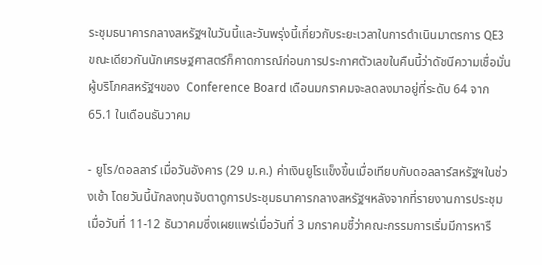ระชุมธนาคารกลางสหรัฐฯในวันนี้และวันพรุ่งนี้เกี่ยวกับระยะเวลาในการดำเนินมาตรการ QE3 ขณะเดียวกันนักเศรษฐศาสตร์ก็คาดการณ์ก่อนการประกาศตัวเลขในคืนนี้ว่าดัชนีความเชื่อมั่นผู้บริโภคสหรัฐฯของ  Conference Board เดือนมกราคมจะลดลงมาอยู่ที่ระดับ 64 จาก 65.1 ในเดือนธันวาคม

- ยูโร/ดอลลาร์ เมื่อวันอังคาร (29 ม.ค.) ค่าเงินยูโรแข็งขึ้นเมื่อเทียบกับดอลลาร์สหรัฐฯในช่วงเช้า โดยวันนี้นักลงทุนจับตาดูการประชุมธนาคารกลางสหรัฐฯหลังจากที่รายงานการประชุมเมื่อวันที่ 11-12 ธันวาคมซึ่งเผยแพร่เมื่อวันที่ 3 มกราคมชี้ว่าคณะกรรมการเริ่มมีการหารื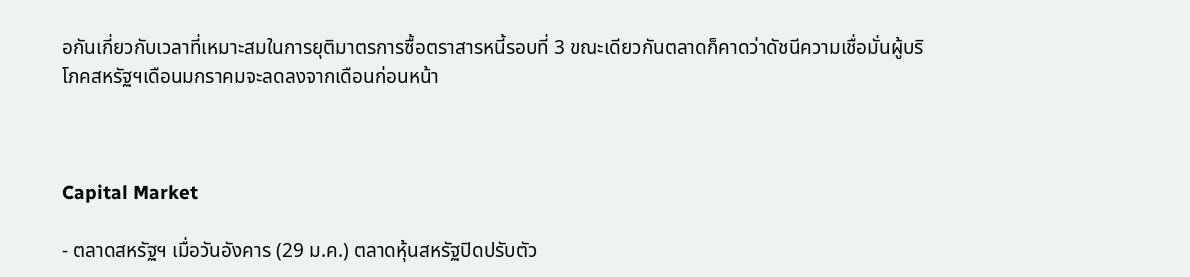อกันเกี่ยวกับเวลาที่เหมาะสมในการยุติมาตรการซื้อตราสารหนี้รอบที่ 3 ขณะเดียวกันตลาดก็คาดว่าดัชนีความเชื่อมั่นผู้บริโภคสหรัฐฯเดือนมกราคมจะลดลงจากเดือนก่อนหน้า



Capital Market

- ตลาดสหรัฐฯ เมื่อวันอังคาร (29 ม.ค.) ตลาดหุ้นสหรัฐปิดปรับตัว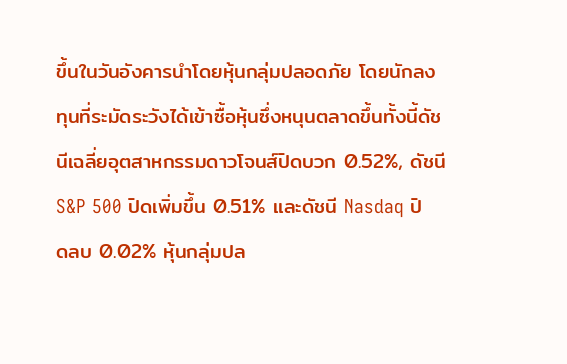ขึ้นในวันอังคารนำโดยหุ้นกลุ่มปลอดภัย โดยนักลงทุนที่ระมัดระวังได้เข้าซื้อหุ้นซึ่งหนุนตลาดขึ้นทั้งนี้ดัชนีเฉลี่ยอุตสาหกรรมดาวโจนส์ปิดบวก 0.52%, ดัชนี S&P 500 ปิดเพิ่มขึ้น 0.51% และดัชนี Nasdaq ปิดลบ 0.02% หุ้นกลุ่มปล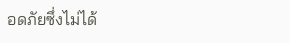อดภัยซึ่งไม่ได้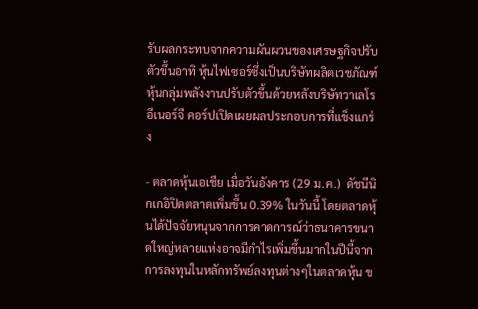รับผลกระทบจากความผันผวนของเศรษฐกิจปรับตัวขึ้นอาทิ หุ้นไฟเซอร์ซึ่งเป็นบริษัทผลิตเวชภัณฑ์ หุ้นกลุ่มพลังงานปรับตัวขึ้นด้วยหลังบริษัทวาเลโร อีเนอร์จี คอร์ปเปิดเผยผลประกอบการที่แข็งแกร่ง

- ตลาดหุ้นเอเชีย เมื่อวันอังคาร (29 ม.ค.)  ดัชนีนิกเกอิปิดตลาดเพิ่มขึ้น 0.39% ในวันนี้ โดยตลาดหุ้นได้ปัจจัยหนุนจากการคาดการณ์ว่าธนาคารขนาดใหญ่หลายแห่งอาจมีกำไรเพิ่มขึ้นมากในปีนี้จากการลงทุนในหลักทรัพย์ลงทุนต่างๆในตลาดหุ้น ข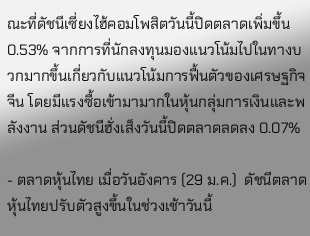ณะที่ดัชนีเซี่ยงไฮ้คอมโพสิตวันนี้ปิดตลาดเพิ่มขึ้น 0.53% จากการที่นักลงทุนมองแนวโน้มไปในทางบวกมากขึ้นเกี่ยวกับแนวโน้มการฟื้นตัวของเศรษฐกิจจีน โดยมีแรงซื้อเข้ามามากในหุ้นกลุ่มการเงินและพลังงาน ส่วนดัชนีฮั่งเส็งวันนี้ปิดตลาดลดลง 0.07%

- ตลาดหุ้นไทย เมื่อวันอังคาร (29 ม.ค.)  ดัชนีตลาดหุ้นไทยปรับตัวสูงขึ้นในช่วงเช้าวันนี้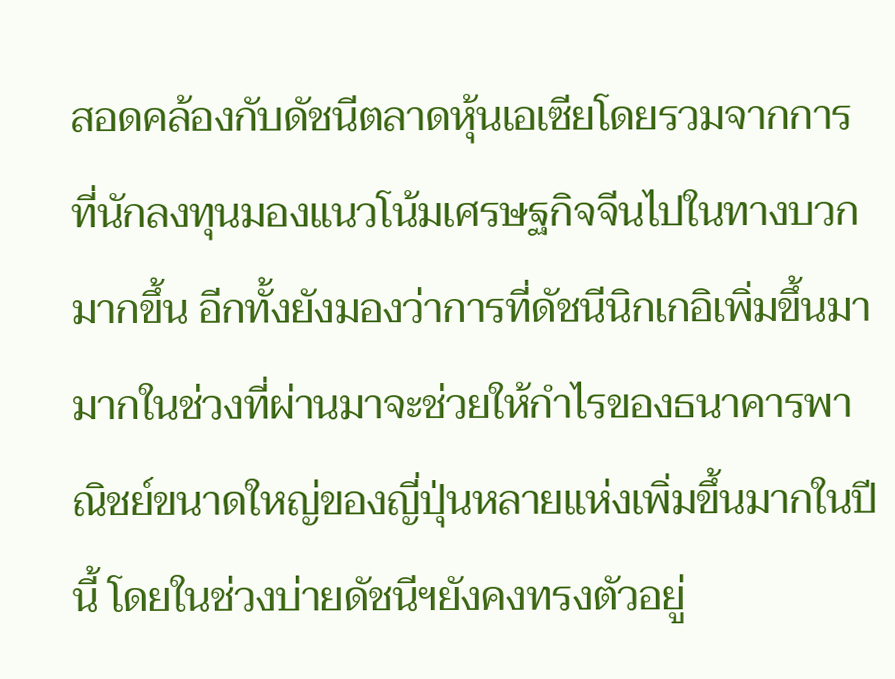สอดคล้องกับดัชนีตลาดหุ้นเอเซียโดยรวมจากการที่นักลงทุนมองแนวโน้มเศรษฐกิจจีนไปในทางบวกมากขึ้น อีกทั้งยังมองว่าการที่ดัชนีนิกเกอิเพิ่มขึ้นมามากในช่วงที่ผ่านมาจะช่วยให้กำไรของธนาคารพาณิชย์ขนาดใหญ่ของญี่ปุ่นหลายแห่งเพิ่มขึ้นมากในปีนี้ โดยในช่วงบ่ายดัชนีฯยังคงทรงตัวอยู่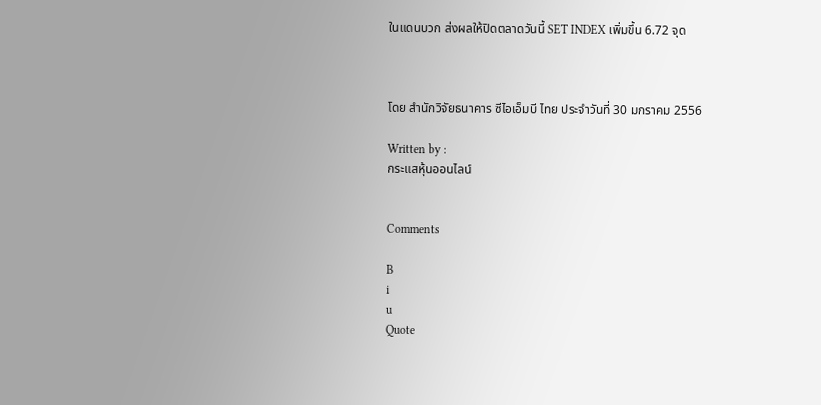ในแดนบวก ส่งผลให้ปิดตลาดวันนี้ SET INDEX เพิ่มขึ้น 6.72 จุด



โดย สำนักวิจัยธนาคาร ซีไอเอ็มบี ไทย ประจำวันที่ 30 มกราคม 2556

Written by :
กระแสหุ้นออนไลน์


Comments

B
i
u
Quote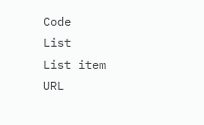Code
List
List item
URL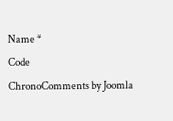Name *
Code
ChronoComments by Joomla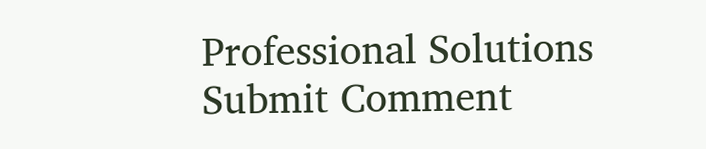Professional Solutions
Submit Comment